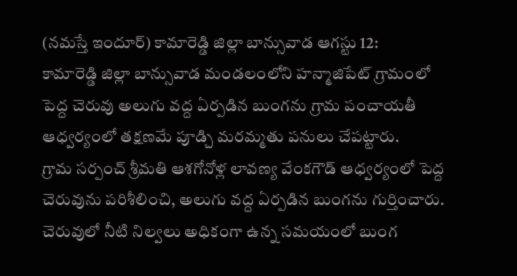(నమస్తే ఇందూర్) కామారెడ్డి జిల్లా బాన్సువాడ ఆగస్టు 12:
కామారెడ్డి జిల్లా బాన్సువాడ మండలంలోని హన్మాజిపేట్ గ్రామంలో పెద్ద చెరువు అలుగు వద్ద ఏర్పడిన బుంగను గ్రామ పంచాయతీ ఆధ్వర్యంలో తక్షణమే పూడ్చి మరమ్మతు పనులు చేపట్టారు.
గ్రామ సర్పంచ్ శ్రీమతి ఆశగోనోళ్ల లావణ్య వేంకగౌడ్ ఆధ్వర్యంలో పెద్ద చెరువును పరిశీలించి, అలుగు వద్ద ఏర్పడిన బుంగను గుర్తించారు. చెరువులో నీటి నిల్వలు అధికంగా ఉన్న సమయంలో బుంగ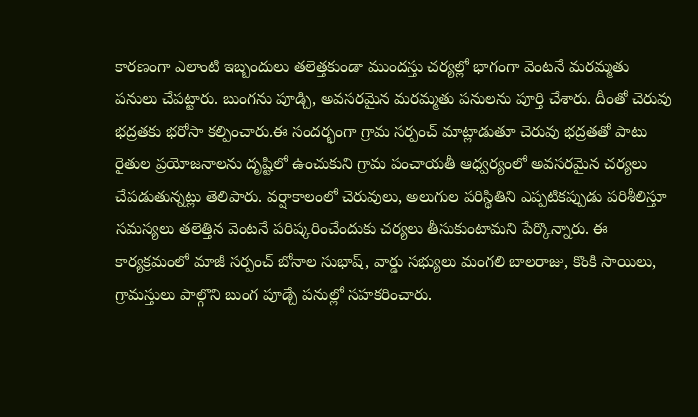కారణంగా ఎలాంటి ఇబ్బందులు తలెత్తకుండా ముందస్తు చర్యల్లో భాగంగా వెంటనే మరమ్మతు పనులు చేపట్టారు. బుంగను పూడ్చి, అవసరమైన మరమ్మతు పనులను పూర్తి చేశారు. దీంతో చెరువు భద్రతకు భరోసా కల్పించారు.ఈ సందర్భంగా గ్రామ సర్పంచ్ మాట్లాడుతూ చెరువు భద్రతతో పాటు రైతుల ప్రయోజనాలను దృష్టిలో ఉంచుకుని గ్రామ పంచాయతీ ఆధ్వర్యంలో అవసరమైన చర్యలు చేపడుతున్నట్లు తెలిపారు. వర్షాకాలంలో చెరువులు, అలుగుల పరిస్థితిని ఎప్పటికప్పుడు పరిశీలిస్తూ సమస్యలు తలెత్తిన వెంటనే పరిష్కరించేందుకు చర్యలు తీసుకుంటామని పేర్కొన్నారు. ఈ కార్యక్రమంలో మాజీ సర్పంచ్ బోనాల సుభాష్, వార్డు సభ్యులు మంగలి బాలరాజు, కొంకి సాయిలు, గ్రామస్తులు పాల్గొని బుంగ పూడ్చే పనుల్లో సహకరించారు.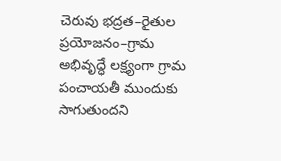చెరువు భద్రత–రైతుల ప్రయోజనం–గ్రామ అభివృద్ధే లక్ష్యంగా గ్రామ పంచాయతీ ముందుకు సాగుతుందని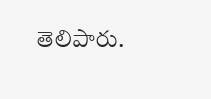తెలిపారు.